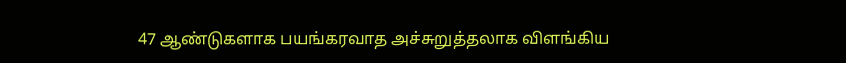47 ஆண்டுகளாக பயங்கரவாத அச்சுறுத்தலாக விளங்கிய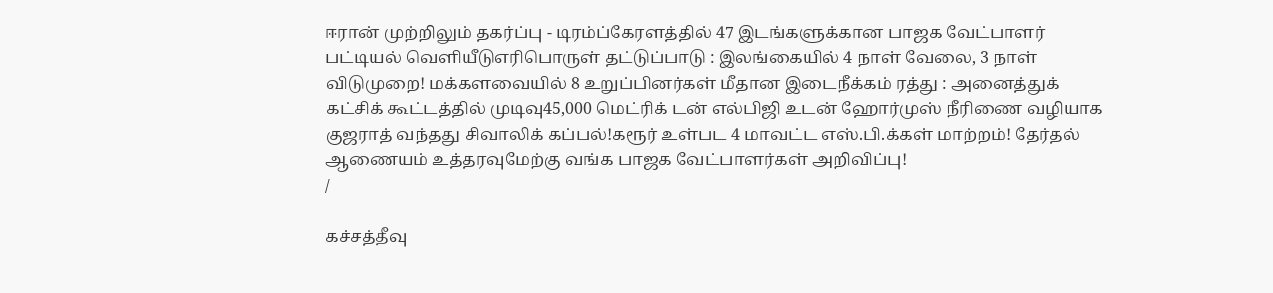ஈரான் முற்றிலும் தகர்ப்பு - டிரம்ப்கேரளத்தில் 47 இடங்களுக்கான பாஜக வேட்பாளர் பட்டியல் வெளியீடுஎரிபொருள் தட்டுப்பாடு : இலங்கையில் 4 நாள் வேலை, 3 நாள் விடுமுறை! மக்களவையில் 8 உறுப்பினர்கள் மீதான இடைநீக்கம் ரத்து : அனைத்துக் கட்சிக் கூட்டத்தில் முடிவு45,000 மெட்ரிக் டன் எல்பிஜி உடன் ஹோர்முஸ் நீரிணை வழியாக குஜராத் வந்தது சிவாலிக் கப்பல்!கரூர் உள்பட 4 மாவட்ட எஸ்.பி.க்கள் மாற்றம்! தேர்தல் ஆணையம் உத்தரவுமேற்கு வங்க பாஜக வேட்பாளர்கள் அறிவிப்பு!
/

கச்சத்தீவு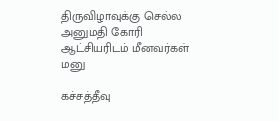திருவிழாவுக்கு செல்ல அனுமதி கோரி ஆட்சியரிடம் மீனவர்கள் மனு

கச்சத்தீவு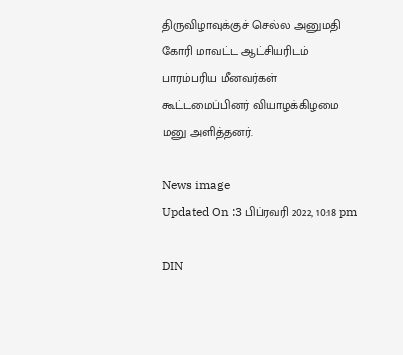திருவிழாவுக்குச் செல்ல அனுமதி கோரி மாவட்ட ஆட்சியரிடம் பாரம்பரிய மீனவர்கள் கூட்டமைப்பினர் வியாழக்கிழமை மனு அளித்தனர்.

News image
Updated On :3 பிப்ரவரி 2022, 10:18 pm

DIN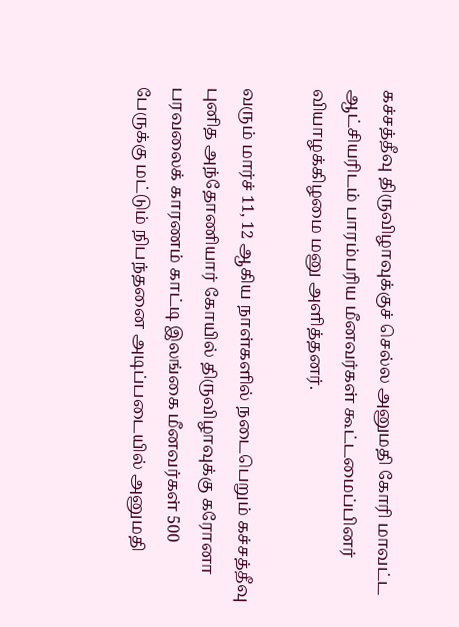கச்சத்தீவு திருவிழாவுக்குச் செல்ல அனுமதி கோரி மாவட்ட ஆட்சியரிடம் பாரம்பரிய மீனவர்கள் கூட்டமைப்பினர் வியாழக்கிழமை மனு அளித்தனர்.

வரும் மார்ச் 11, 12 ஆகிய நாள்களில் நடைபெறும் கச்சத்தீவு புனித அந்தோணியார் கோயில் திருவிழாவுக்கு கரோனா பரவலைக் காரணம் காட்டி இலங்கை மீனவர்கள் 500 பேருக்கு மட்டும் நிபந்தனை அடிப்படையில் அனுமதி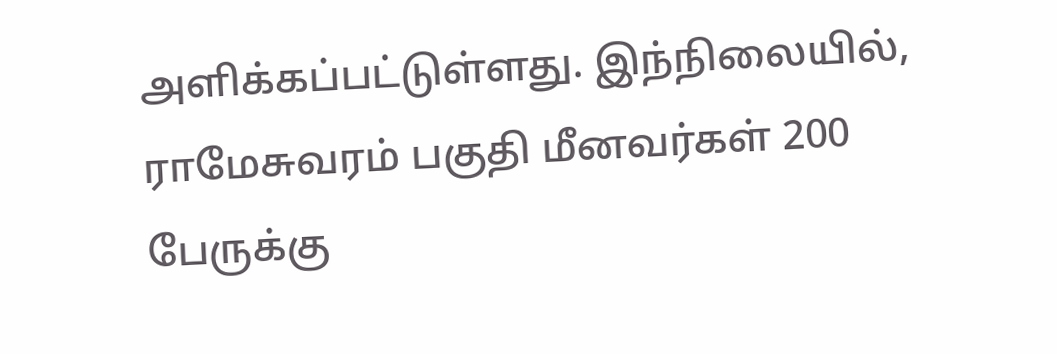அளிக்கப்பட்டுள்ளது. இந்நிலையில், ராமேசுவரம் பகுதி மீனவர்கள் 200 பேருக்கு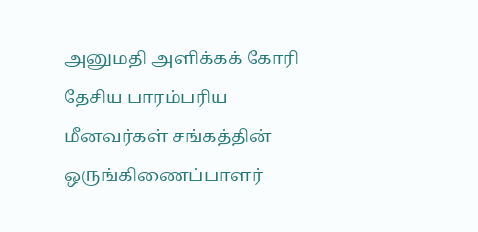அனுமதி அளிக்கக் கோரி தேசிய பாரம்பரிய மீனவர்கள் சங்கத்தின் ஒருங்கிணைப்பாளர்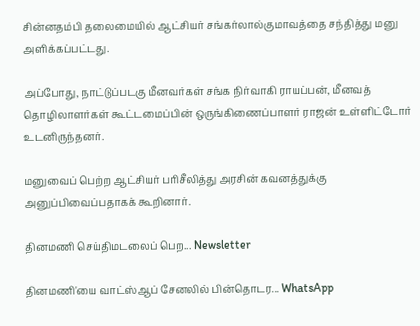சின்னதம்பி தலைமையில் ஆட்சியர் சங்கர்லால்குமாவத்தை சந்தித்து மனு அளிக்கப்பட்டது.

அப்போது, நாட்டுப்படகு மீனவர்கள் சங்க நிர்வாகி ராயப்பன், மீனவத் தொழிலாளர்கள் கூட்டமைப்பின் ஒருங்கிணைப்பாளர் ராஜன் உள்ளிட்டோர் உடனிருந்தனர்.

மனுவைப் பெற்ற ஆட்சியர் பரிசீலித்து அரசின் கவனத்துக்கு அனுப்பிவைப்பதாகக் கூறினார்.

தினமணி செய்திமடலைப் பெற... Newsletter

தினமணி'யை வாட்ஸ்ஆப் சேனலில் பின்தொடர... WhatsApp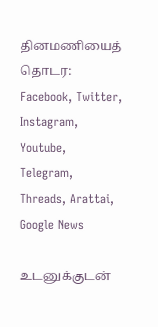தினமணியைத் தொடர: Facebook, Twitter, Instagram, Youtube, Telegram, Threads, Arattai, Google News

உடனுக்குடன்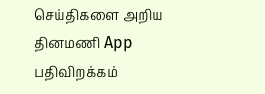செய்திகளை அறிய தினமணி App பதிவிறக்கம்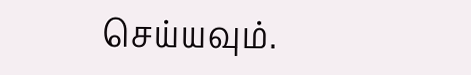செய்யவும்.